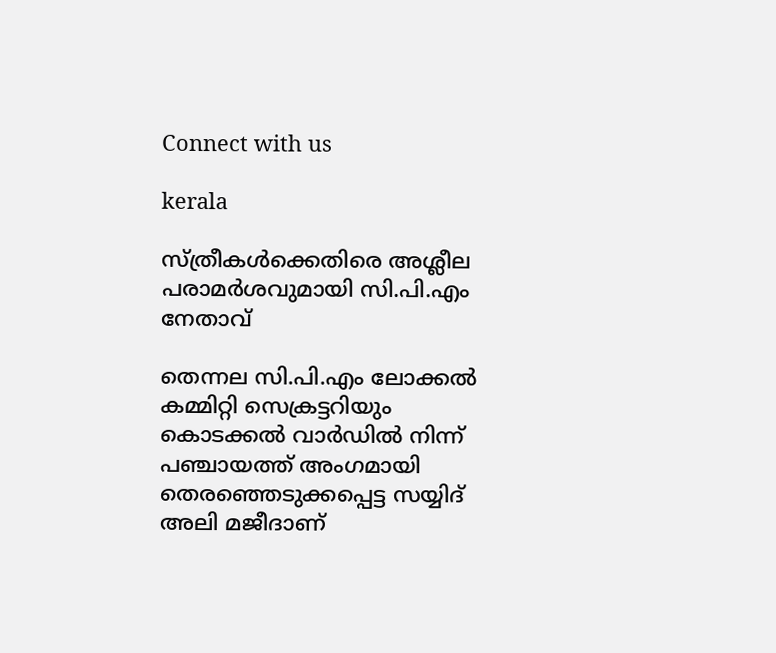Connect with us

kerala

സ്ത്രീകൾക്കെതിരെ അശ്ലീല പരാമർശവുമായി സി.പി.എം നേതാവ്

തെന്നല സി.പി.എം ലോക്കൽ കമ്മിറ്റി സെക്രട്ടറിയും കൊടക്കൽ വാർഡിൽ നിന്ന് പഞ്ചായത്ത് അംഗമായി തെരഞ്ഞെടുക്കപ്പെട്ട സയ്യിദ് അലി മജീദാണ്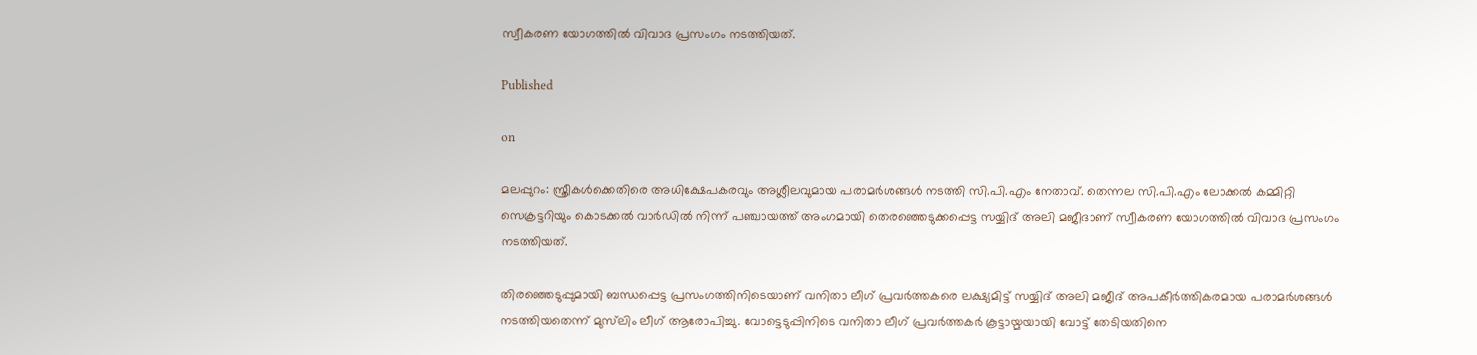സ്വീകരണ യോഗത്തിൽ വിവാദ പ്രസംഗം നടത്തിയത്.

Published

on

മലപ്പുറം: സ്ത്രീകൾക്കെതിരെ അധിക്ഷേപകരവും അശ്ലീലവുമായ പരാമർശങ്ങൾ നടത്തി സി.പി.എം നേതാവ്. തെന്നല സി.പി.എം ലോക്കൽ കമ്മിറ്റി സെക്രട്ടറിയും കൊടക്കൽ വാർഡിൽ നിന്ന് പഞ്ചായത്ത് അംഗമായി തെരഞ്ഞെടുക്കപ്പെട്ട സയ്യിദ് അലി മജീദാണ് സ്വീകരണ യോഗത്തിൽ വിവാദ പ്രസംഗം നടത്തിയത്.

തിരഞ്ഞെടുപ്പുമായി ബന്ധപ്പെട്ട പ്രസംഗത്തിനിടെയാണ് വനിതാ ലീഗ് പ്രവർത്തകരെ ലക്ഷ്യമിട്ട് സയ്യിദ് അലി മജീദ് അപകീർത്തികരമായ പരാമർശങ്ങൾ നടത്തിയതെന്ന് മുസ്‌ലിം ലീഗ് ആരോപിച്ചു. വോട്ടെടുപ്പിനിടെ വനിതാ ലീഗ് പ്രവർത്തകർ കൂട്ടായ്മയായി വോട്ട് തേടിയതിനെ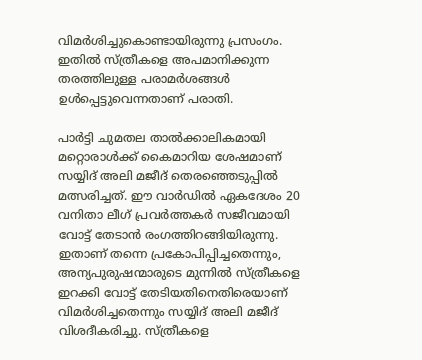വിമർശിച്ചുകൊണ്ടായിരുന്നു പ്രസംഗം. ഇതിൽ സ്ത്രീകളെ അപമാനിക്കുന്ന തരത്തിലുള്ള പരാമർശങ്ങൾ ഉൾപ്പെട്ടുവെന്നതാണ് പരാതി.

പാർട്ടി ചുമതല താൽക്കാലികമായി മറ്റൊരാൾക്ക് കൈമാറിയ ശേഷമാണ് സയ്യിദ് അലി മജീദ് തെരഞ്ഞെടുപ്പിൽ മത്സരിച്ചത്. ഈ വാർഡിൽ ഏകദേശം 20 വനിതാ ലീഗ് പ്രവർത്തകർ സജീവമായി വോട്ട് തേടാൻ രംഗത്തിറങ്ങിയിരുന്നു. ഇതാണ് തന്നെ പ്രകോപിപ്പിച്ചതെന്നും, അന്യപുരുഷന്മാരുടെ മുന്നിൽ സ്ത്രീകളെ ഇറക്കി വോട്ട് തേടിയതിനെതിരെയാണ് വിമർശിച്ചതെന്നും സയ്യിദ് അലി മജീദ് വിശദീകരിച്ചു. സ്ത്രീകളെ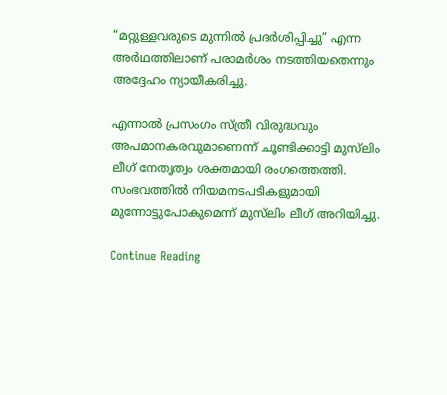“മറ്റുള്ളവരുടെ മുന്നിൽ പ്രദർശിപ്പിച്ചു” എന്ന അർഥത്തിലാണ് പരാമർശം നടത്തിയതെന്നും അദ്ദേഹം ന്യായീകരിച്ചു.

എന്നാൽ പ്രസംഗം സ്ത്രീ വിരുദ്ധവും അപമാനകരവുമാണെന്ന് ചൂണ്ടിക്കാട്ടി മുസ്‌ലിം ലീഗ് നേതൃത്വം ശക്തമായി രംഗത്തെത്തി. സംഭവത്തിൽ നിയമനടപടികളുമായി മുന്നോട്ടുപോകുമെന്ന് മുസ്‌ലിം ലീഗ് അറിയിച്ചു.

Continue Reading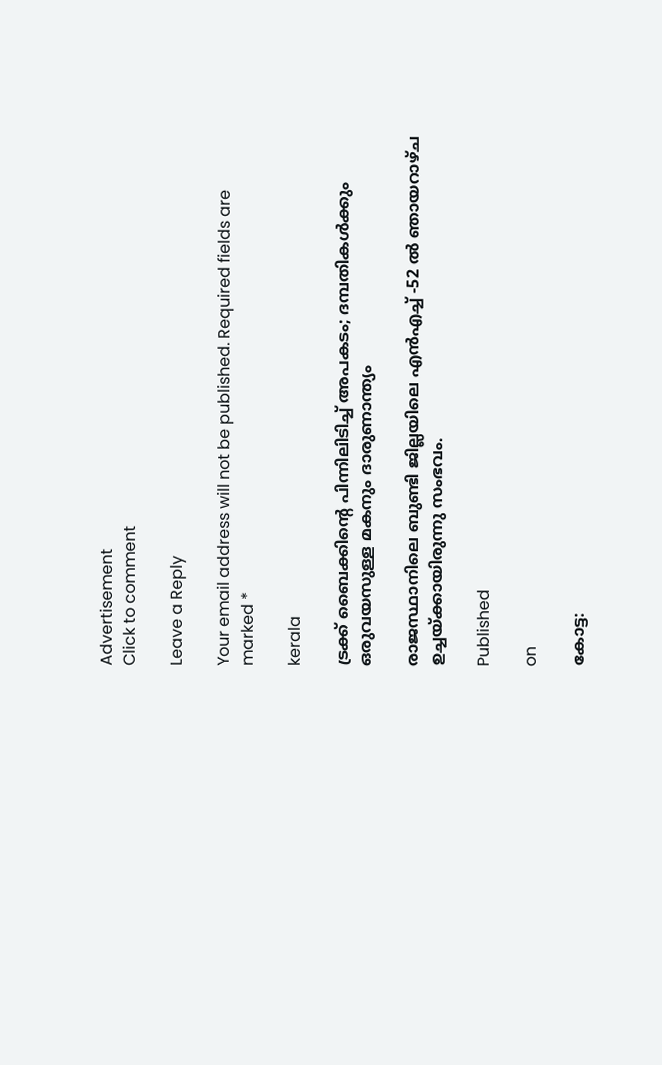Advertisement
Click to comment

Leave a Reply

Your email address will not be published. Required fields are marked *

kerala

ട്രക്ക് ബൈക്കിന്റെ പിന്നിലിടിച്ച് അപകടം; ദമ്പതികള്‍ക്കും ഒരുവയസുള്ള മകനും ദാരുണാന്ത്യം

രാജസ്ഥാനിലെ ബുണ്ടി ജില്ലയിലെ എന്‍എച്ച് -52 ല്‍ ഞായറാഴ്ച ഉച്ചയ്ക്കായിരുന്നു സംഭവം.

Published

on

കോട്ട: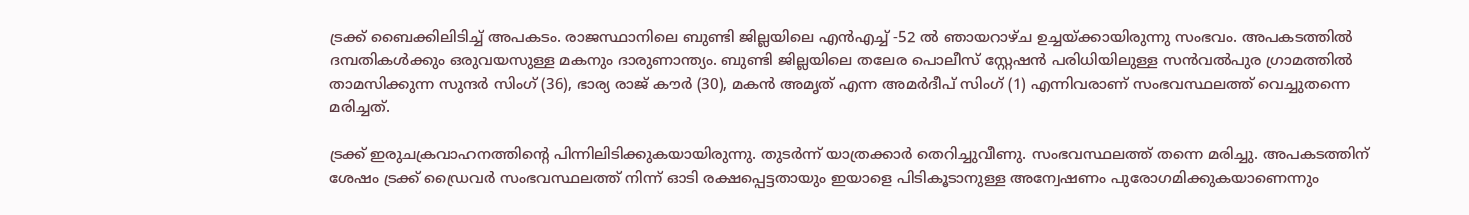ട്രക്ക് ബൈക്കിലിടിച്ച് അപകടം. രാജസ്ഥാനിലെ ബുണ്ടി ജില്ലയിലെ എന്‍എച്ച് -52 ല്‍ ഞായറാഴ്ച ഉച്ചയ്ക്കായിരുന്നു സംഭവം. അപകടത്തില്‍ ദമ്പതികള്‍ക്കും ഒരുവയസുള്ള മകനും ദാരുണാന്ത്യം. ബുണ്ടി ജില്ലയിലെ തലേര പൊലീസ് സ്റ്റേഷന്‍ പരിധിയിലുള്ള സന്‍വല്‍പുര ഗ്രാമത്തില്‍ താമസിക്കുന്ന സുന്ദര്‍ സിംഗ് (36), ഭാര്യ രാജ് കൗര്‍ (30), മകന്‍ അമൃത് എന്ന അമര്‍ദീപ് സിംഗ് (1) എന്നിവരാണ് സംഭവസ്ഥലത്ത് വെച്ചുതന്നെ മരിച്ചത്.

ട്രക്ക് ഇരുചക്രവാഹനത്തിന്റെ പിന്നിലിടിക്കുകയായിരുന്നു. തുടര്‍ന്ന് യാത്രക്കാര്‍ തെറിച്ചുവീണു. സംഭവസ്ഥലത്ത് തന്നെ മരിച്ചു. അപകടത്തിന് ശേഷം ട്രക്ക് ഡ്രൈവര്‍ സംഭവസ്ഥലത്ത് നിന്ന് ഓടി രക്ഷപ്പെട്ടതായും ഇയാളെ പിടികൂടാനുള്ള അന്വേഷണം പുരോഗമിക്കുകയാണെന്നും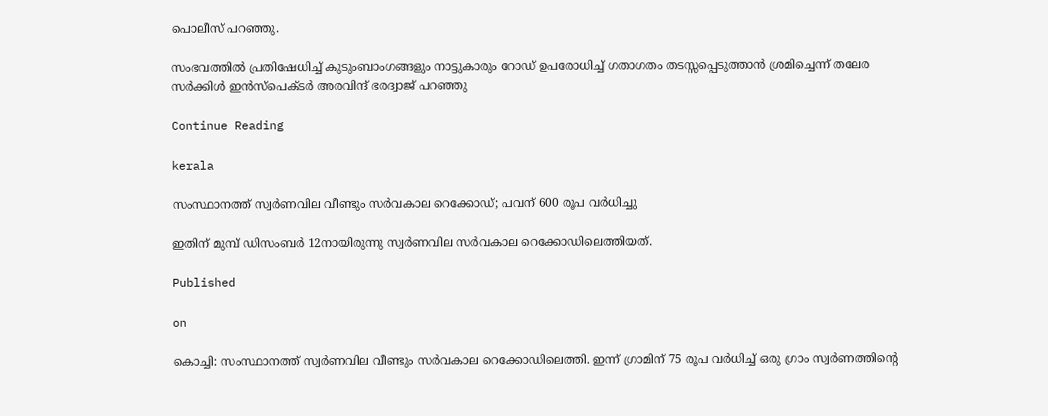പൊലീസ് പറഞ്ഞു.

സംഭവത്തില്‍ പ്രതിഷേധിച്ച് കുടുംബാംഗങ്ങളും നാട്ടുകാരും റോഡ് ഉപരോധിച്ച് ഗതാഗതം തടസ്സപ്പെടുത്താന്‍ ശ്രമിച്ചെന്ന് തലേര സര്‍ക്കിള്‍ ഇന്‍സ്പെക്ടര്‍ അരവിന്ദ് ഭരദ്വാജ് പറഞ്ഞു

Continue Reading

kerala

സംസ്ഥാനത്ത് സ്വർണവില വീണ്ടും സർവകാല റെക്കോഡ്; പവന് 600 രൂപ വര്‍ധിച്ചു

ഇതിന് മുമ്പ് ഡിസംബർ 12നായിരുന്നു സ്വർണവില സർവകാല റെക്കോഡിലെത്തിയത്.

Published

on

കൊച്ചി: സംസ്ഥാനത്ത് സ്വർണവില വീണ്ടും സർവകാല റെക്കോഡിലെത്തി. ഇന്ന് ഗ്രാമിന് 75 രൂപ വർധിച്ച് ഒരു ഗ്രാം സ്വർണത്തിന്റെ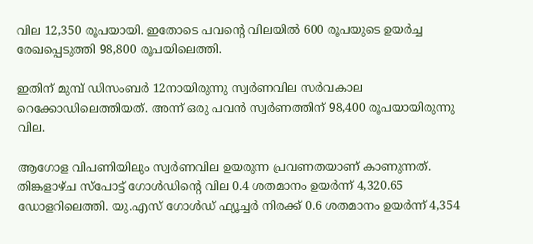വില 12,350 രൂപയായി. ഇതോടെ പവന്റെ വിലയിൽ 600 രൂപയുടെ ഉയർച്ച രേഖപ്പെടുത്തി 98,800 രൂപയിലെത്തി.

ഇതിന് മുമ്പ് ഡിസംബർ 12നായിരുന്നു സ്വർണവില സർവകാല റെക്കോഡിലെത്തിയത്. അന്ന് ഒരു പവൻ സ്വർണത്തിന് 98,400 രൂപയായിരുന്നു വില.

ആഗോള വിപണിയിലും സ്വർണവില ഉയരുന്ന പ്രവണതയാണ് കാണുന്നത്. തിങ്കളാഴ്ച സ്‌പോട്ട് ഗോൾഡിന്റെ വില 0.4 ശതമാനം ഉയർന്ന് 4,320.65 ഡോളറിലെത്തി. യു.എസ് ഗോൾഡ് ഫ്യൂച്ചർ നിരക്ക് 0.6 ശതമാനം ഉയർന്ന് 4,354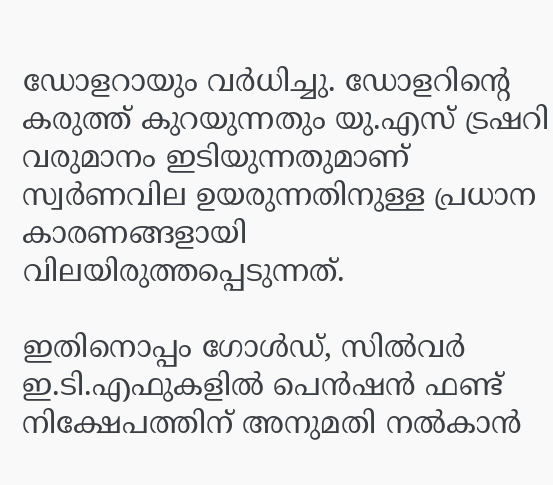ഡോളറായും വർധിച്ചു. ഡോളറിന്റെ കരുത്ത് കുറയുന്നതും യു.എസ് ട്രഷറി വരുമാനം ഇടിയുന്നതുമാണ് സ്വർണവില ഉയരുന്നതിനുള്ള പ്രധാന കാരണങ്ങളായി വിലയിരുത്തപ്പെടുന്നത്.

ഇതിനൊപ്പം ഗോൾഡ്, സിൽവർ ഇ.ടി.എഫുകളിൽ പെൻഷൻ ഫണ്ട് നിക്ഷേപത്തിന് അനുമതി നൽകാൻ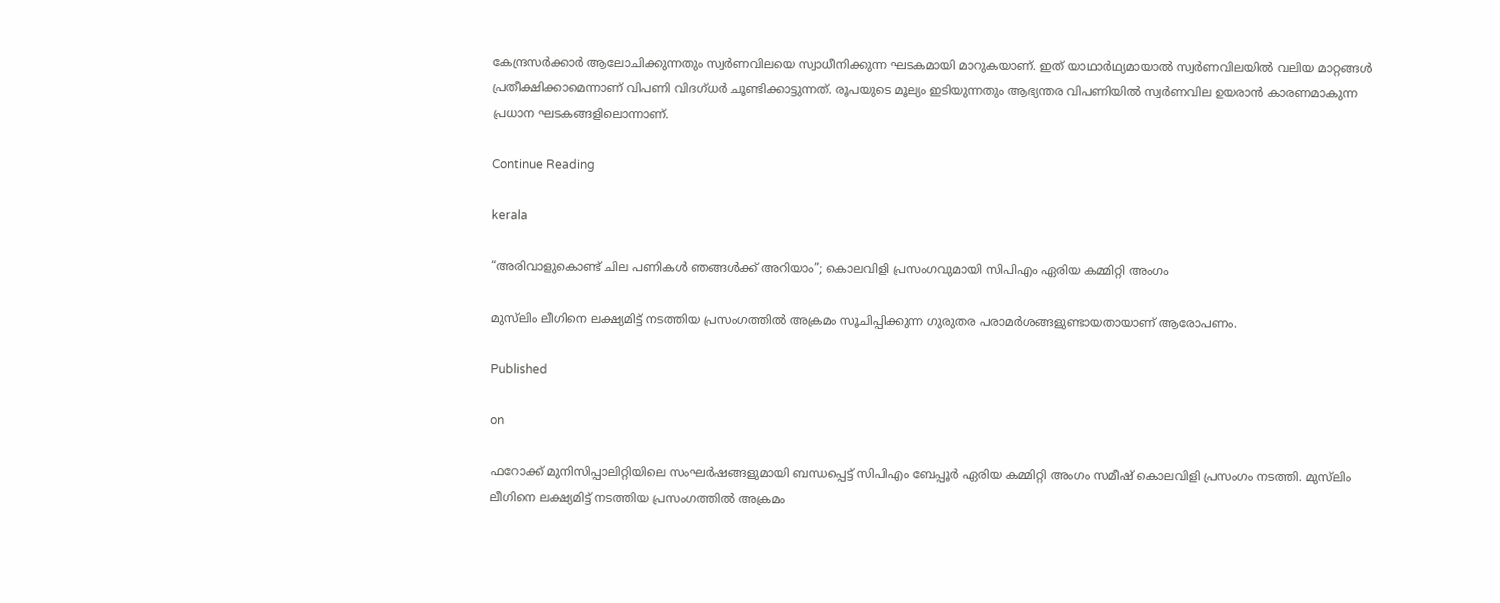കേന്ദ്രസർക്കാർ ആലോചിക്കുന്നതും സ്വർണവിലയെ സ്വാധീനിക്കുന്ന ഘടകമായി മാറുകയാണ്. ഇത് യാഥാർഥ്യമായാൽ സ്വർണവിലയിൽ വലിയ മാറ്റങ്ങൾ പ്രതീക്ഷിക്കാമെന്നാണ് വിപണി വിദഗ്ധർ ചൂണ്ടിക്കാട്ടുന്നത്. രൂപയുടെ മൂല്യം ഇടിയുന്നതും ആഭ്യന്തര വിപണിയിൽ സ്വർണവില ഉയരാൻ കാരണമാകുന്ന പ്രധാന ഘടകങ്ങളിലൊന്നാണ്.

Continue Reading

kerala

“അരിവാളുകൊണ്ട് ചില പണികൾ ഞങ്ങൾക്ക് അറിയാം”; കൊലവിളി പ്രസംഗവുമായി സിപിഎം ഏരിയ കമ്മിറ്റി അംഗം

മുസ്‍ലിം ലീഗിനെ ലക്ഷ്യമിട്ട് നടത്തിയ പ്രസംഗത്തിൽ അക്രമം സൂചിപ്പിക്കുന്ന ഗുരുതര പരാമർശങ്ങളുണ്ടായതായാണ് ആരോപണം.

Published

on

ഫറോക്ക് മുനിസിപ്പാലിറ്റിയിലെ സംഘർഷങ്ങളുമായി ബന്ധപ്പെട്ട് സിപിഎം ബേപ്പൂർ ഏരിയ കമ്മിറ്റി അംഗം സമീഷ് കൊലവിളി പ്രസംഗം നടത്തി. മുസ്‍ലിം ലീഗിനെ ലക്ഷ്യമിട്ട് നടത്തിയ പ്രസംഗത്തിൽ അക്രമം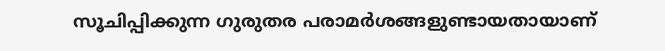സൂചിപ്പിക്കുന്ന ഗുരുതര പരാമർശങ്ങളുണ്ടായതായാണ്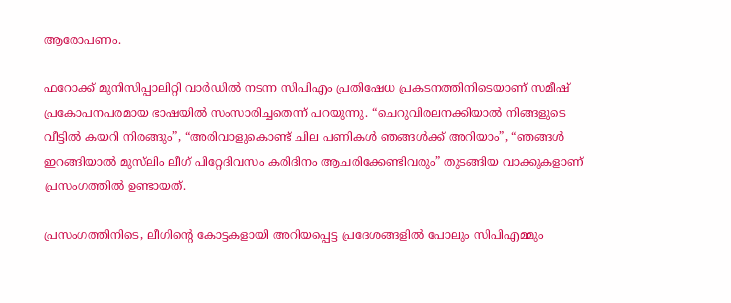ആരോപണം.

ഫറോക്ക് മുനിസിപ്പാലിറ്റി വാർഡിൽ നടന്ന സിപിഎം പ്രതിഷേധ പ്രകടനത്തിനിടെയാണ് സമീഷ് പ്രകോപനപരമായ ഭാഷയിൽ സംസാരിച്ചതെന്ന് പറയുന്നു. “ചെറുവിരലനക്കിയാൽ നിങ്ങളുടെ വീട്ടിൽ കയറി നിരങ്ങും”, “അരിവാളുകൊണ്ട് ചില പണികൾ ഞങ്ങൾക്ക് അറിയാം”, “ഞങ്ങൾ ഇറങ്ങിയാൽ മുസ്‍ലിം ലീഗ് പിറ്റേദിവസം കരിദിനം ആചരിക്കേണ്ടിവരും” തുടങ്ങിയ വാക്കുകളാണ് പ്രസംഗത്തിൽ ഉണ്ടായത്.

പ്രസംഗത്തിനിടെ, ലീഗിന്റെ കോട്ടകളായി അറിയപ്പെട്ട പ്രദേശങ്ങളിൽ പോലും സിപിഎമ്മും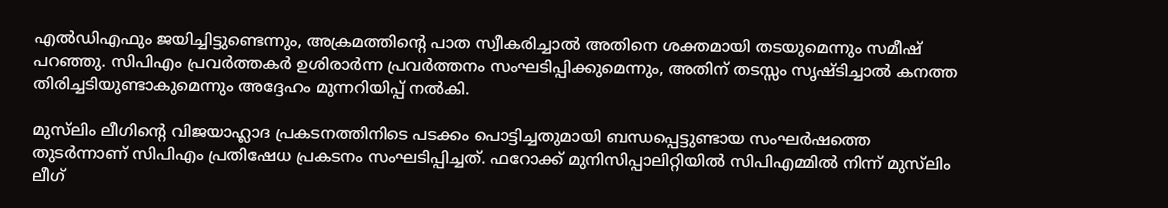എൽഡിഎഫും ജയിച്ചിട്ടുണ്ടെന്നും, അക്രമത്തിന്റെ പാത സ്വീകരിച്ചാൽ അതിനെ ശക്തമായി തടയുമെന്നും സമീഷ് പറഞ്ഞു. സിപിഎം പ്രവർത്തകർ ഉശിരാർന്ന പ്രവർത്തനം സംഘടിപ്പിക്കുമെന്നും, അതിന് തടസ്സം സൃഷ്ടിച്ചാൽ കനത്ത തിരിച്ചടിയുണ്ടാകുമെന്നും അദ്ദേഹം മുന്നറിയിപ്പ് നൽകി.

മുസ്‍ലിം ലീഗിന്റെ വിജയാഹ്ലാദ പ്രകടനത്തിനിടെ പടക്കം പൊട്ടിച്ചതുമായി ബന്ധപ്പെട്ടുണ്ടായ സംഘർഷത്തെ തുടർന്നാണ് സിപിഎം പ്രതിഷേധ പ്രകടനം സംഘടിപ്പിച്ചത്. ഫറോക്ക് മുനിസിപ്പാലിറ്റിയിൽ സിപിഎമ്മിൽ നിന്ന് മുസ്‍ലിം ലീഗ്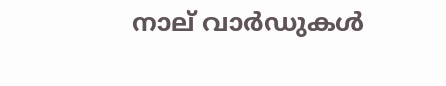നാല് വാർഡുകൾ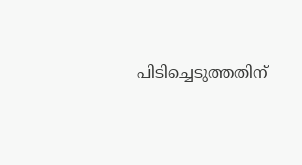പിടിച്ചെടുത്തതിന്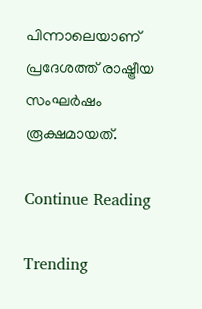പിന്നാലെയാണ് പ്രദേശത്ത് രാഷ്ട്രീയ സംഘർഷം രൂക്ഷമായത്.

Continue Reading

Trending